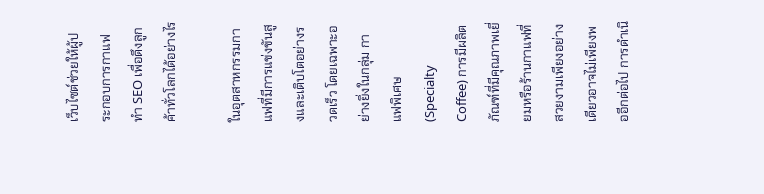เว็บไซต์ช่วยให้ผู้ประกอบการกาแฟทำ SEO เพื่อดึงลูกค้าทั่วโลกได้อย่างไร

ในอุตสาหกรรมกาแฟที่มีการแข่งขันสูงและเติบโตอย่างรวดเร็ว โดยเฉพาะอย่างยิ่งในกลุ่ม กาแฟพิเศษ (Specialty Coffee) การมีผลิตภัณฑ์ที่มีคุณภาพเยี่ยมหรือร้านกาแฟที่สวยงามเพียงอย่างเดียวอาจไม่เพียงพออีกต่อไป การดำเนิ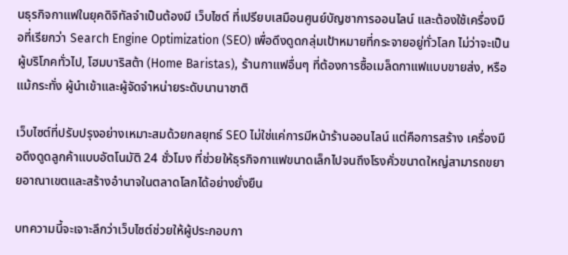นธุรกิจกาแฟในยุคดิจิทัลจำเป็นต้องมี เว็บไซต์ ที่เปรียบเสมือนศูนย์บัญชาการออนไลน์ และต้องใช้เครื่องมือที่เรียกว่า Search Engine Optimization (SEO) เพื่อดึงดูดกลุ่มเป้าหมายที่กระจายอยู่ทั่วโลก ไม่ว่าจะเป็นผู้บริโภคทั่วไป, โฮมบาริสต้า (Home Baristas), ร้านกาแฟอื่นๆ ที่ต้องการซื้อเมล็ดกาแฟแบบขายส่ง, หรือแม้กระทั่ง ผู้นำเข้าและผู้จัดจำหน่ายระดับนานาชาติ

เว็บไซต์ที่ปรับปรุงอย่างเหมาะสมด้วยกลยุทธ์ SEO ไม่ใช่แค่การมีหน้าร้านออนไลน์ แต่คือการสร้าง เครื่องมือดึงดูดลูกค้าแบบอัตโนมัติ 24 ชั่วโมง ที่ช่วยให้ธุรกิจกาแฟขนาดเล็กไปจนถึงโรงคั่วขนาดใหญ่สามารถขยายอาณาเขตและสร้างอำนาจในตลาดโลกได้อย่างยั่งยืน

บทความนี้จะเจาะลึกว่าเว็บไซต์ช่วยให้ผู้ประกอบกา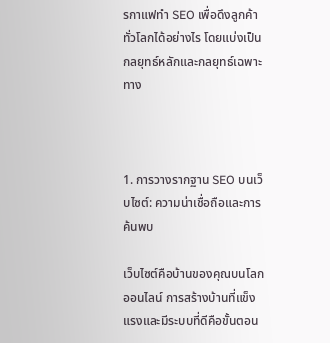รกาแฟทำ SEO เพื่อดึงลูกค้าทั่วโลกได้อย่างไร โดยแบ่งเป็นกลยุทธ์หลักและกลยุทธ์เฉพาะทาง



1. การวางรากฐาน SEO บนเว็บไซต์: ความน่าเชื่อถือและการค้นพบ

เว็บไซต์คือบ้านของคุณบนโลกออนไลน์ การสร้างบ้านที่แข็งแรงและมีระบบที่ดีคือขั้นตอน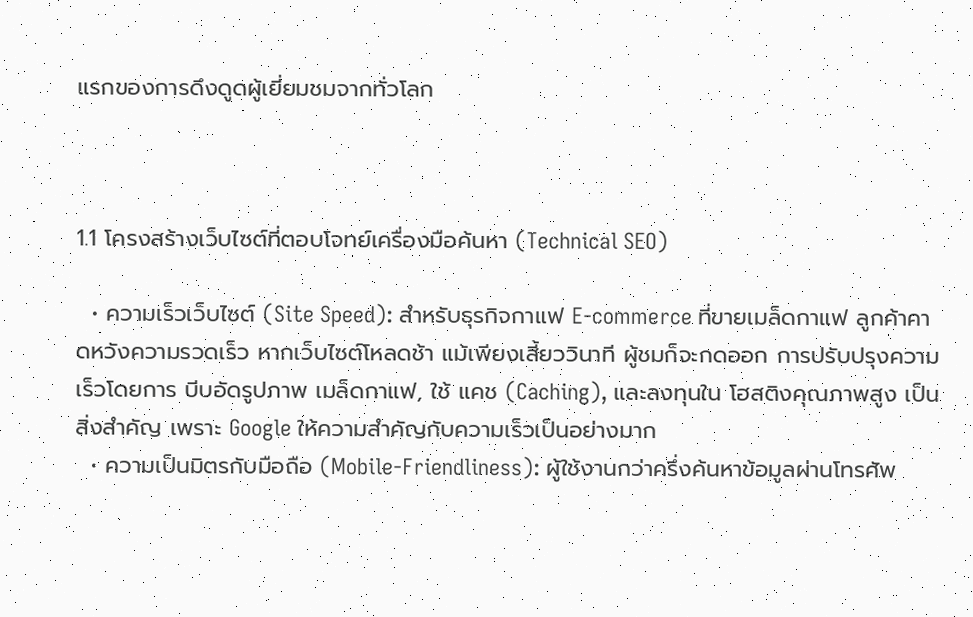แรกของการดึงดูดผู้เยี่ยมชมจากทั่วโลก



1.1 โครงสร้างเว็บไซต์ที่ตอบโจทย์เครื่องมือค้นหา (Technical SEO)

  • ความเร็วเว็บไซต์ (Site Speed): สำหรับธุรกิจกาแฟ E-commerce ที่ขายเมล็ดกาแฟ ลูกค้าคาดหวังความรวดเร็ว หากเว็บไซต์โหลดช้า แม้เพียงเสี้ยววินาที ผู้ชมก็จะกดออก การปรับปรุงความเร็วโดยการ บีบอัดรูปภาพ เมล็ดกาแฟ, ใช้ แคช (Caching), และลงทุนใน โฮสติงคุณภาพสูง เป็นสิ่งสำคัญ เพราะ Google ให้ความสำคัญกับความเร็วเป็นอย่างมาก
  • ความเป็นมิตรกับมือถือ (Mobile-Friendliness): ผู้ใช้งานกว่าครึ่งค้นหาข้อมูลผ่านโทรศัพ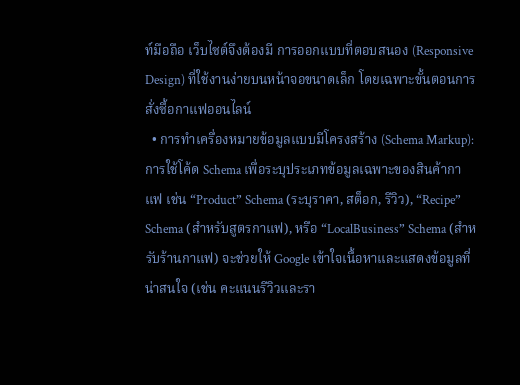ท์มือถือ เว็บไซต์จึงต้องมี การออกแบบที่ตอบสนอง (Responsive Design) ที่ใช้งานง่ายบนหน้าจอขนาดเล็ก โดยเฉพาะขั้นตอนการสั่งซื้อกาแฟออนไลน์
  • การทำเครื่องหมายข้อมูลแบบมีโครงสร้าง (Schema Markup): การใช้โค้ด Schema เพื่อระบุประเภทข้อมูลเฉพาะของสินค้ากาแฟ เช่น “Product” Schema (ระบุราคา, สต็อก, รีวิว), “Recipe” Schema (สำหรับสูตรกาแฟ), หรือ “LocalBusiness” Schema (สำหรับร้านกาแฟ) จะช่วยให้ Google เข้าใจเนื้อหาและแสดงข้อมูลที่น่าสนใจ (เช่น คะแนนรีวิวและรา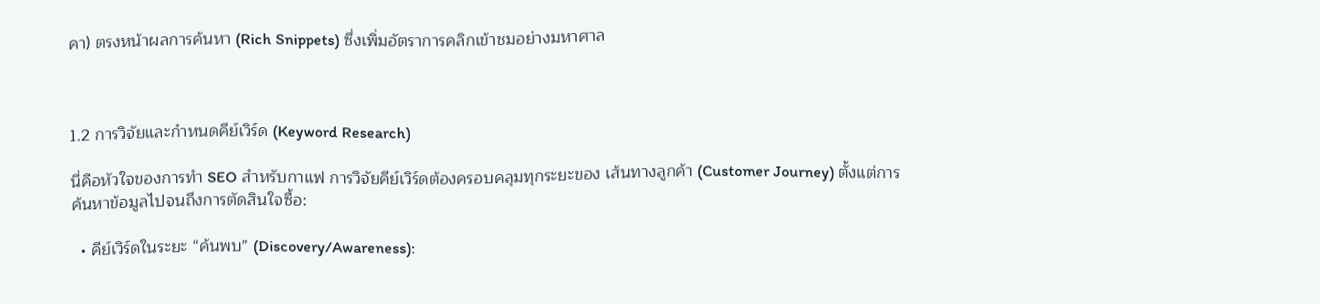คา) ตรงหน้าผลการค้นหา (Rich Snippets) ซึ่งเพิ่มอัตราการคลิกเข้าชมอย่างมหาศาล



1.2 การวิจัยและกำหนดคีย์เวิร์ด (Keyword Research)

นี่คือหัวใจของการทำ SEO สำหรับกาแฟ การวิจัยคีย์เวิร์ดต้องครอบคลุมทุกระยะของ เส้นทางลูกค้า (Customer Journey) ตั้งแต่การค้นหาข้อมูลไปจนถึงการตัดสินใจซื้อ:

  • คีย์เวิร์ดในระยะ “ค้นพบ” (Discovery/Awareness):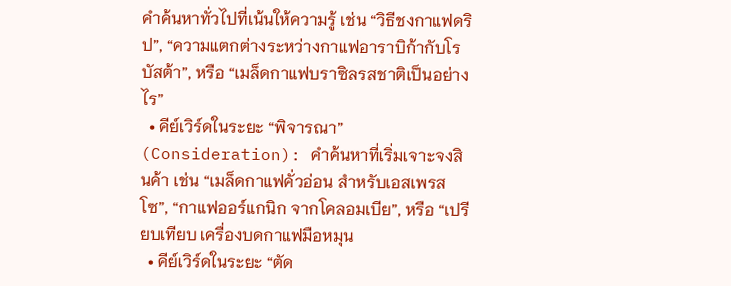คำค้นหาทั่วไปที่เน้นให้ความรู้ เช่น “วิธีชงกาแฟดริป”, “ความแตกต่างระหว่างกาแฟอาราบิก้ากับโรบัสต้า”, หรือ “เมล็ดกาแฟบราซิลรสชาติเป็นอย่างไร”
  • คีย์เวิร์ดในระยะ “พิจารณา” (Consideration): คำค้นหาที่เริ่มเจาะจงสินค้า เช่น “เมล็ดกาแฟคั่วอ่อน สำหรับเอสเพรสโซ”, “กาแฟออร์แกนิก จากโคลอมเบีย”, หรือ “เปรียบเทียบ เครื่องบดกาแฟมือหมุน
  • คีย์เวิร์ดในระยะ “ตัด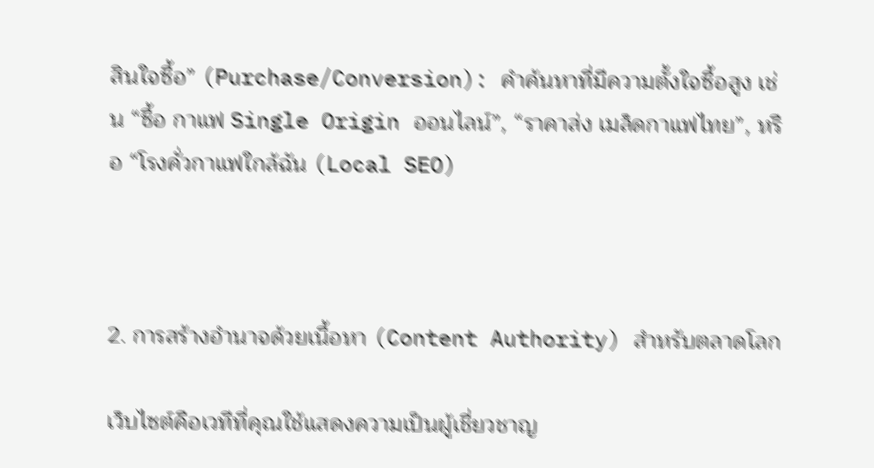สินใจซื้อ” (Purchase/Conversion): คำค้นหาที่มีความตั้งใจซื้อสูง เช่น “ซื้อ กาแฟ Single Origin ออนไลน์”, “ราคาส่ง เมล็ดกาแฟไทย”, หรือ “โรงคั่วกาแฟใกล้ฉัน (Local SEO)



2. การสร้างอำนาจด้วยเนื้อหา (Content Authority) สำหรับตลาดโลก

เว็บไซต์คือเวทีที่คุณใช้แสดงความเป็นผู้เชี่ยวชาญ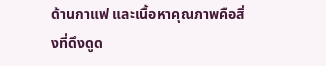ด้านกาแฟ และเนื้อหาคุณภาพคือสิ่งที่ดึงดูด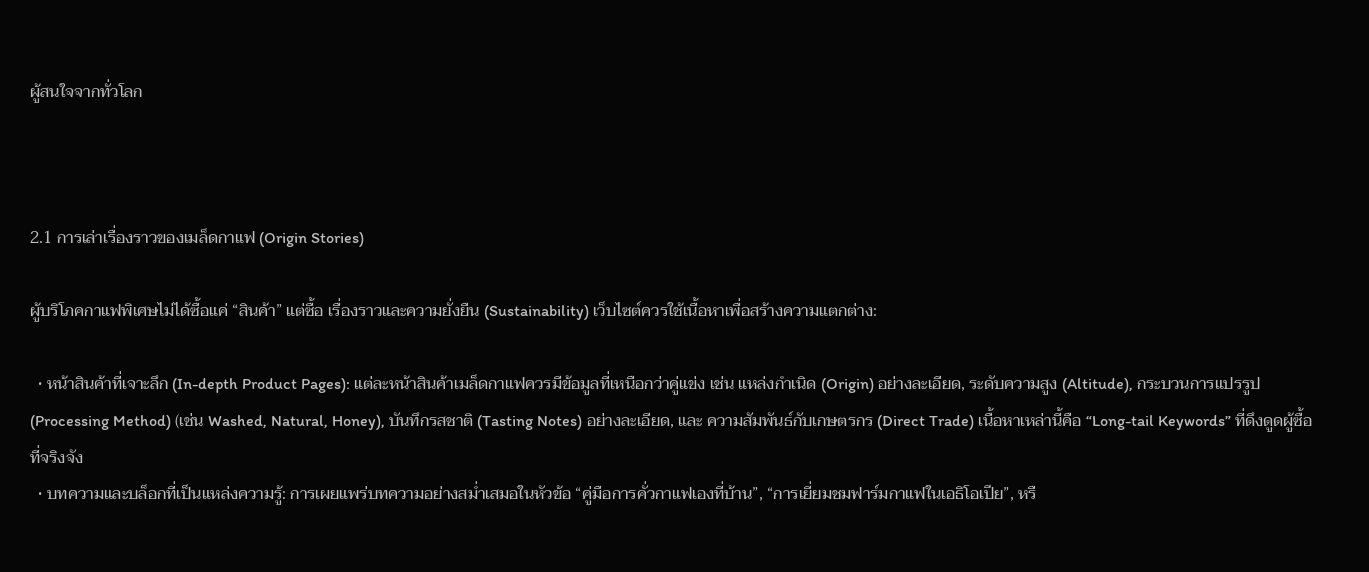ผู้สนใจจากทั่วโลก



2.1 การเล่าเรื่องราวของเมล็ดกาแฟ (Origin Stories)

ผู้บริโภคกาแฟพิเศษไม่ได้ซื้อแค่ “สินค้า” แต่ซื้อ เรื่องราวและความยั่งยืน (Sustainability) เว็บไซต์ควรใช้เนื้อหาเพื่อสร้างความแตกต่าง:

  • หน้าสินค้าที่เจาะลึก (In-depth Product Pages): แต่ละหน้าสินค้าเมล็ดกาแฟควรมีข้อมูลที่เหนือกว่าคู่แข่ง เช่น แหล่งกำเนิด (Origin) อย่างละเอียด, ระดับความสูง (Altitude), กระบวนการแปรรูป (Processing Method) (เช่น Washed, Natural, Honey), บันทึกรสชาติ (Tasting Notes) อย่างละเอียด, และ ความสัมพันธ์กับเกษตรกร (Direct Trade) เนื้อหาเหล่านี้คือ “Long-tail Keywords” ที่ดึงดูดผู้ซื้อที่จริงจัง
  • บทความและบล็อกที่เป็นแหล่งความรู้: การเผยแพร่บทความอย่างสม่ำเสมอในหัวข้อ “คู่มือการคั่วกาแฟเองที่บ้าน”, “การเยี่ยมชมฟาร์มกาแฟในเอธิโอเปีย”, หรื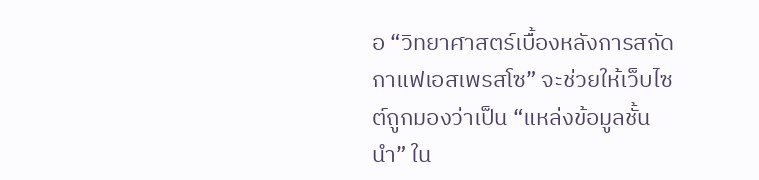อ “วิทยาศาสตร์เบื้องหลังการสกัดกาแฟเอสเพรสโซ” จะช่วยให้เว็บไซต์ถูกมองว่าเป็น “แหล่งข้อมูลชั้นนำ” ใน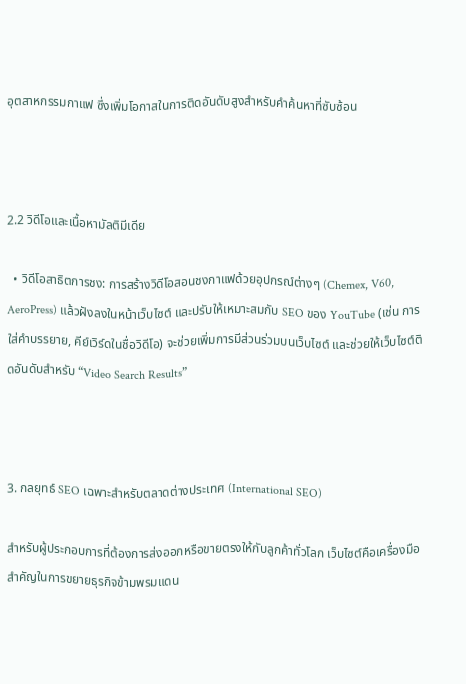อุตสาหกรรมกาแฟ ซึ่งเพิ่มโอกาสในการติดอันดับสูงสำหรับคำค้นหาที่ซับซ้อน



2.2 วิดีโอและเนื้อหามัลติมีเดีย

  • วิดีโอสาธิตการชง: การสร้างวิดีโอสอนชงกาแฟด้วยอุปกรณ์ต่างๆ (Chemex, V60, AeroPress) แล้วฝังลงในหน้าเว็บไซต์ และปรับให้เหมาะสมกับ SEO ของ YouTube (เช่น การใส่คำบรรยาย, คีย์เวิร์ดในชื่อวิดีโอ) จะช่วยเพิ่มการมีส่วนร่วมบนเว็บไซต์ และช่วยให้เว็บไซต์ติดอันดับสำหรับ “Video Search Results”



3. กลยุทธ์ SEO เฉพาะสำหรับตลาดต่างประเทศ (International SEO)

สำหรับผู้ประกอบการที่ต้องการส่งออกหรือขายตรงให้กับลูกค้าทั่วโลก เว็บไซต์คือเครื่องมือสำคัญในการขยายธุรกิจข้ามพรมแดน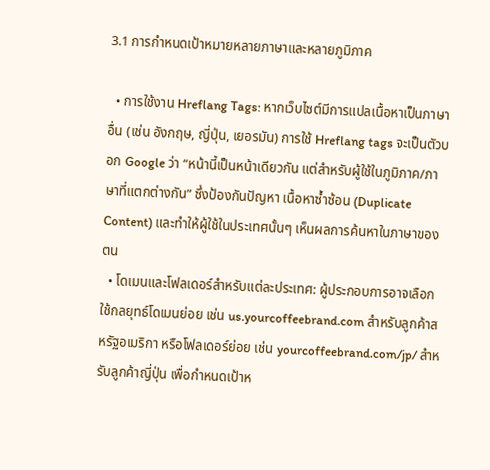3.1 การกำหนดเป้าหมายหลายภาษาและหลายภูมิภาค

  • การใช้งาน Hreflang Tags: หากเว็บไซต์มีการแปลเนื้อหาเป็นภาษาอื่น (เช่น อังกฤษ, ญี่ปุ่น, เยอรมัน) การใช้ Hreflang tags จะเป็นตัวบอก Google ว่า “หน้านี้เป็นหน้าเดียวกัน แต่สำหรับผู้ใช้ในภูมิภาค/ภาษาที่แตกต่างกัน” ซึ่งป้องกันปัญหา เนื้อหาซ้ำซ้อน (Duplicate Content) และทำให้ผู้ใช้ในประเทศนั้นๆ เห็นผลการค้นหาในภาษาของตน
  • โดเมนและโฟลเดอร์สำหรับแต่ละประเทศ: ผู้ประกอบการอาจเลือกใช้กลยุทธ์โดเมนย่อย เช่น us.yourcoffeebrand.com สำหรับลูกค้าสหรัฐอเมริกา หรือโฟลเดอร์ย่อย เช่น yourcoffeebrand.com/jp/ สำหรับลูกค้าญี่ปุ่น เพื่อกำหนดเป้าห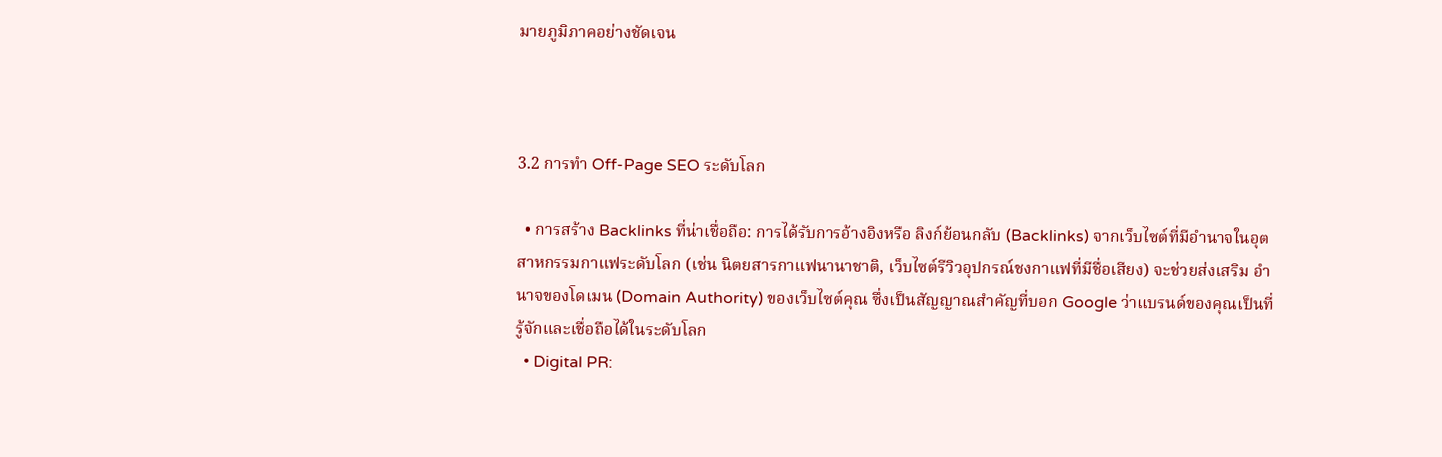มายภูมิภาคอย่างชัดเจน



3.2 การทำ Off-Page SEO ระดับโลก

  • การสร้าง Backlinks ที่น่าเชื่อถือ: การได้รับการอ้างอิงหรือ ลิงก์ย้อนกลับ (Backlinks) จากเว็บไซต์ที่มีอำนาจในอุตสาหกรรมกาแฟระดับโลก (เช่น นิตยสารกาแฟนานาชาติ, เว็บไซต์รีวิวอุปกรณ์ชงกาแฟที่มีชื่อเสียง) จะช่วยส่งเสริม อำนาจของโดเมน (Domain Authority) ของเว็บไซต์คุณ ซึ่งเป็นสัญญาณสำคัญที่บอก Google ว่าแบรนด์ของคุณเป็นที่รู้จักและเชื่อถือได้ในระดับโลก
  • Digital PR: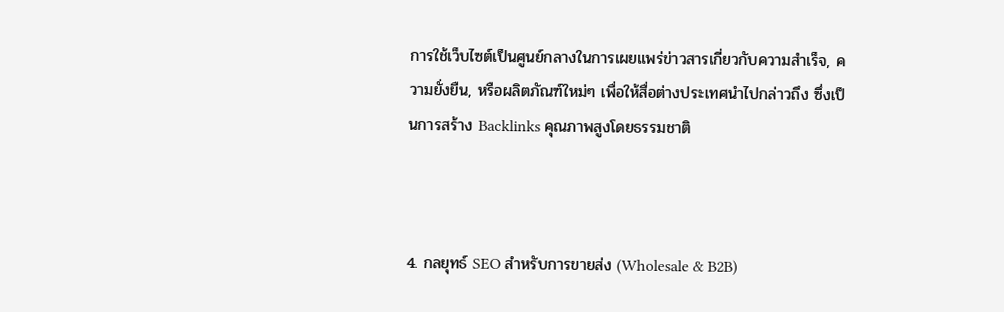การใช้เว็บไซต์เป็นศูนย์กลางในการเผยแพร่ข่าวสารเกี่ยวกับความสำเร็จ, ความยั่งยืน, หรือผลิตภัณฑ์ใหม่ๆ เพื่อให้สื่อต่างประเทศนำไปกล่าวถึง ซึ่งเป็นการสร้าง Backlinks คุณภาพสูงโดยธรรมชาติ



4. กลยุทธ์ SEO สำหรับการขายส่ง (Wholesale & B2B)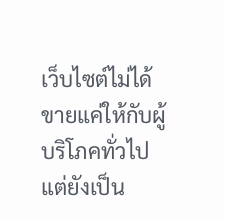เว็บไซต์ไม่ได้ขายแค่ให้กับผู้บริโภคทั่วไป แต่ยังเป็น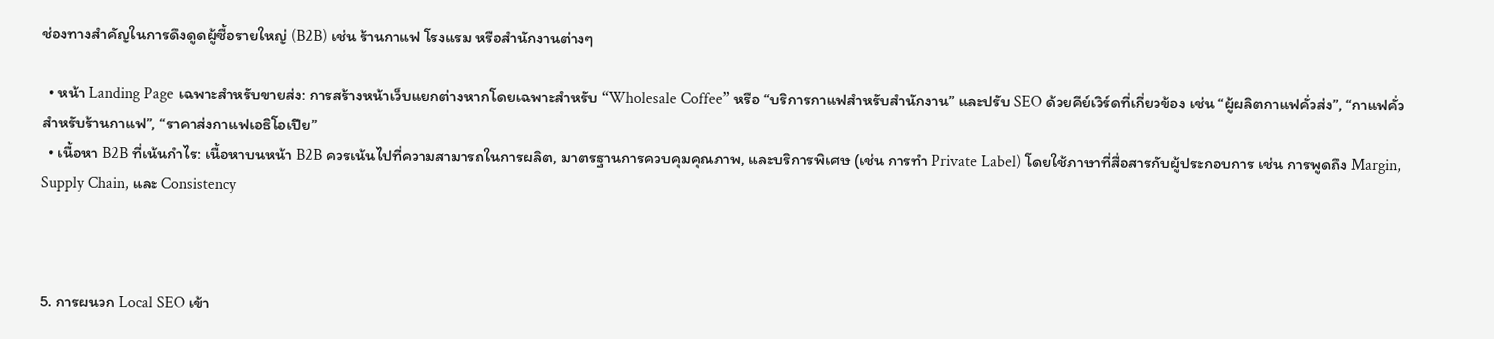ช่องทางสำคัญในการดึงดูดผู้ซื้อรายใหญ่ (B2B) เช่น ร้านกาแฟ โรงแรม หรือสำนักงานต่างๆ

  • หน้า Landing Page เฉพาะสำหรับขายส่ง: การสร้างหน้าเว็บแยกต่างหากโดยเฉพาะสำหรับ “Wholesale Coffee” หรือ “บริการกาแฟสำหรับสำนักงาน” และปรับ SEO ด้วยคีย์เวิร์ดที่เกี่ยวข้อง เช่น “ผู้ผลิตกาแฟคั่วส่ง”, “กาแฟคั่วสำหรับร้านกาแฟ”, “ราคาส่งกาแฟเอธิโอเปีย”
  • เนื้อหา B2B ที่เน้นกำไร: เนื้อหาบนหน้า B2B ควรเน้นไปที่ความสามารถในการผลิต, มาตรฐานการควบคุมคุณภาพ, และบริการพิเศษ (เช่น การทำ Private Label) โดยใช้ภาษาที่สื่อสารกับผู้ประกอบการ เช่น การพูดถึง Margin, Supply Chain, และ Consistency



5. การผนวก Local SEO เข้า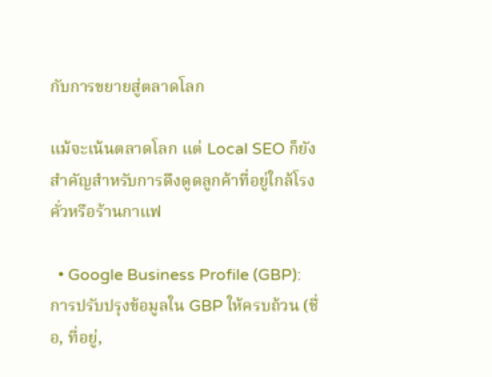กับการขยายสู่ตลาดโลก

แม้จะเน้นตลาดโลก แต่ Local SEO ก็ยังสำคัญสำหรับการดึงดูดลูกค้าที่อยู่ใกล้โรงคั่วหรือร้านกาแฟ

  • Google Business Profile (GBP): การปรับปรุงข้อมูลใน GBP ให้ครบถ้วน (ชื่อ, ที่อยู่,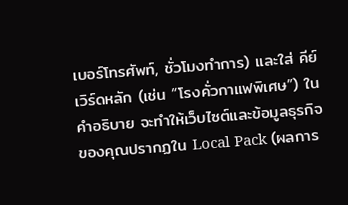เบอร์โทรศัพท์, ชั่วโมงทำการ) และใส่ คีย์เวิร์ดหลัก (เช่น “โรงคั่วกาแฟพิเศษ”) ในคำอธิบาย จะทำให้เว็บไซต์และข้อมูลธุรกิจของคุณปรากฏใน Local Pack (ผลการ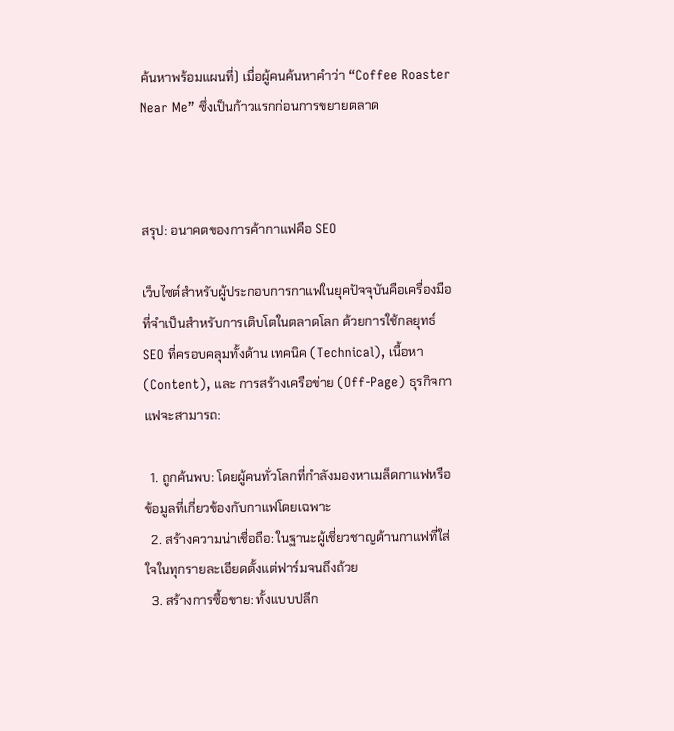ค้นหาพร้อมแผนที่) เมื่อผู้คนค้นหาคำว่า “Coffee Roaster Near Me” ซึ่งเป็นก้าวแรกก่อนการขยายตลาด



สรุป: อนาคตของการค้ากาแฟคือ SEO

เว็บไซต์สำหรับผู้ประกอบการกาแฟในยุคปัจจุบันคือเครื่องมือที่จำเป็นสำหรับการเติบโตในตลาดโลก ด้วยการใช้กลยุทธ์ SEO ที่ครอบคลุมทั้งด้าน เทคนิค (Technical), เนื้อหา (Content), และ การสร้างเครือข่าย (Off-Page) ธุรกิจกาแฟจะสามารถ:

  1. ถูกค้นพบ: โดยผู้คนทั่วโลกที่กำลังมองหาเมล็ดกาแฟหรือข้อมูลที่เกี่ยวข้องกับกาแฟโดยเฉพาะ
  2. สร้างความน่าเชื่อถือ: ในฐานะผู้เชี่ยวชาญด้านกาแฟที่ใส่ใจในทุกรายละเอียดตั้งแต่ฟาร์มจนถึงถ้วย
  3. สร้างการซื้อขาย: ทั้งแบบปลีก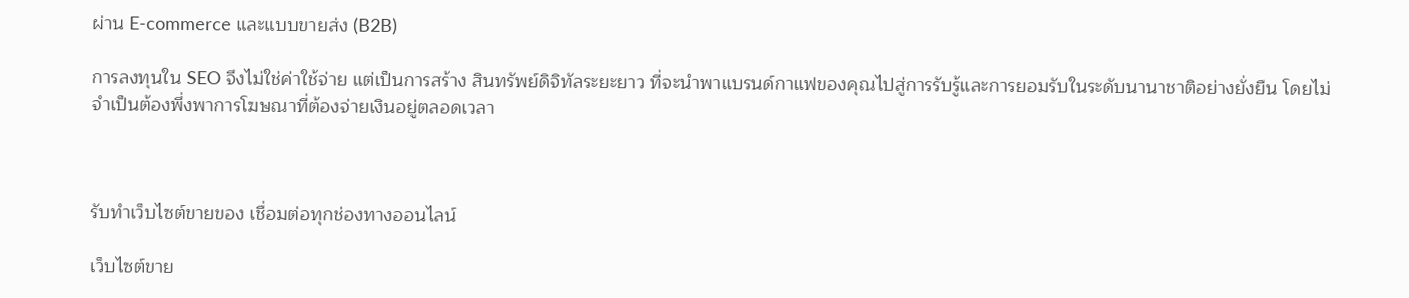ผ่าน E-commerce และแบบขายส่ง (B2B)

การลงทุนใน SEO จึงไม่ใช่ค่าใช้จ่าย แต่เป็นการสร้าง สินทรัพย์ดิจิทัลระยะยาว ที่จะนำพาแบรนด์กาแฟของคุณไปสู่การรับรู้และการยอมรับในระดับนานาชาติอย่างยั่งยืน โดยไม่จำเป็นต้องพึ่งพาการโฆษณาที่ต้องจ่ายเงินอยู่ตลอดเวลา



รับทำเว็บไซต์ขายของ เชื่อมต่อทุกช่องทางออนไลน์

เว็บไซต์ขาย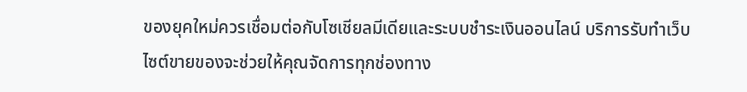ของยุคใหม่ควรเชื่อมต่อกับโซเชียลมีเดียและระบบชำระเงินออนไลน์ บริการรับทำเว็บไซต์ขายของจะช่วยให้คุณจัดการทุกช่องทาง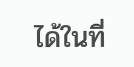ได้ในที่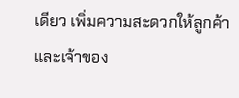เดียว เพิ่มความสะดวกให้ลูกค้าและเจ้าของ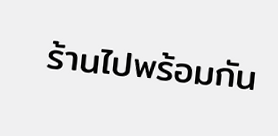ร้านไปพร้อมกัน